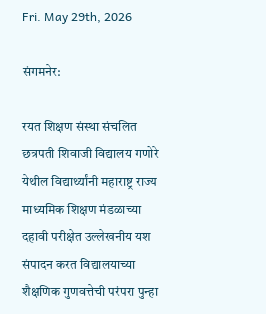Fri. May 29th, 2026

संगमनेर:

रयत शिक्षण संस्था संचलित छत्रपती शिवाजी विद्यालय गणोरे येथील विद्यार्थ्यांनी महाराष्ट्र राज्य माध्यमिक शिक्षण मंडळाच्या दहावी परीक्षेत उल्लेखनीय यश संपादन करत विद्यालयाच्या शैक्षणिक गुणवत्तेची परंपरा पुन्हा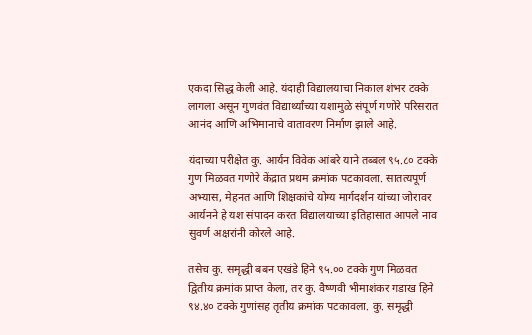एकदा सिद्ध केली आहे. यंदाही विद्यालयाचा निकाल शंभर टक्के लागला असून गुणवंत विद्यार्थ्यांच्या यशामुळे संपूर्ण गणोरे परिसरात आनंद आणि अभिमानाचे वातावरण निर्माण झाले आहे.

यंदाच्या परीक्षेत कु. आर्यन विवेक आंबरे याने तब्बल ९५.८० टक्के गुण मिळवत गणोरे केंद्रात प्रथम क्रमांक पटकावला. सातत्यपूर्ण अभ्यास, मेहनत आणि शिक्षकांचे योग्य मार्गदर्शन यांच्या जोरावर आर्यनने हे यश संपादन करत विद्यालयाच्या इतिहासात आपले नाव सुवर्ण अक्षरांनी कोरले आहे.

तसेच कु. समृद्धी बबन एखंडे हिने ९५.०० टक्के गुण मिळवत द्वितीय क्रमांक प्राप्त केला, तर कु. वैष्णवी भीमाशंकर गडाख हिने ९४.४० टक्के गुणांसह तृतीय क्रमांक पटकावला. कु. समृद्धी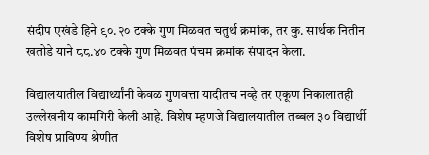संदीप एखंडे हिने ९०.२० टक्के गुण मिळवत चतुर्थ क्रमांक, तर कु. सार्थक नितीन खतोडे याने ८८.४० टक्के गुण मिळवत पंचम क्रमांक संपादन केला.

विद्यालयातील विद्यार्थ्यांनी केवळ गुणवत्ता यादीतच नव्हे तर एकूण निकालातही उल्लेखनीय कामगिरी केली आहे. विशेष म्हणजे विद्यालयातील तब्बल ३० विद्यार्थी विशेष प्राविण्य श्रेणीत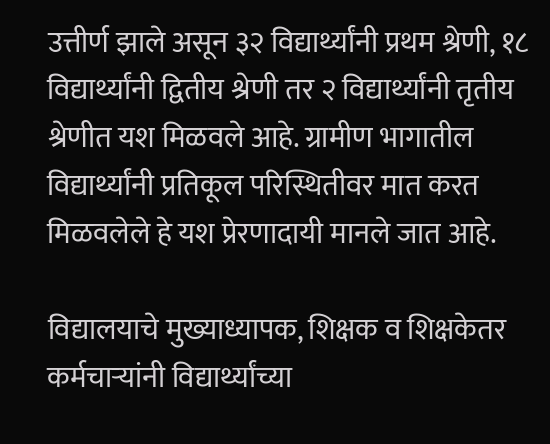उत्तीर्ण झाले असून ३२ विद्यार्थ्यांनी प्रथम श्रेणी, १८ विद्यार्थ्यांनी द्वितीय श्रेणी तर २ विद्यार्थ्यांनी तृतीय श्रेणीत यश मिळवले आहे. ग्रामीण भागातील विद्यार्थ्यांनी प्रतिकूल परिस्थितीवर मात करत मिळवलेले हे यश प्रेरणादायी मानले जात आहे.

विद्यालयाचे मुख्याध्यापक, शिक्षक व शिक्षकेतर कर्मचाऱ्यांनी विद्यार्थ्यांच्या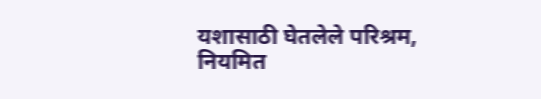यशासाठी घेतलेले परिश्रम, नियमित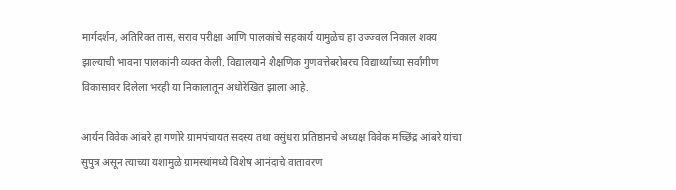मार्गदर्शन, अतिरिक्त तास, सराव परीक्षा आणि पालकांचे सहकार्य यामुळेच हा उज्ज्वल निकाल शक्य झाल्याची भावना पालकांनी व्यक्त केली. विद्यालयाने शैक्षणिक गुणवत्तेबरोबरच विद्यार्थ्यांच्या सर्वांगीण विकासावर दिलेला भरही या निकालातून अधोरेखित झाला आहे.

आर्यन विवेक आंबरे हा गणोरे ग्रामपंचायत सदस्य तथा वसुंधरा प्रतिष्ठानचे अध्यक्ष विवेक मच्छिंद्र आंबरे यांचा सुपुत्र असून त्याच्या यशामुळे ग्रामस्थांमध्ये विशेष आनंदाचे वातावरण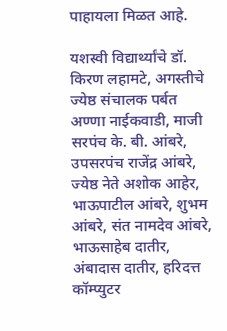पाहायला मिळत आहे.

यशस्वी विद्यार्थ्यांचे डॉ. किरण लहामटे, अगस्तीचे ज्येष्ठ संचालक पर्बत अण्णा नाईकवाडी, माजी सरपंच के. बी. आंबरे, उपसरपंच राजेंद्र आंबरे, ज्येष्ठ नेते अशोक आहेर, भाऊपाटील आंबरे, शुभम आंबरे, संत नामदेव आंबरे, भाऊसाहेब दातीर, अंबादास दातीर, हरिदत्त कॉम्प्युटर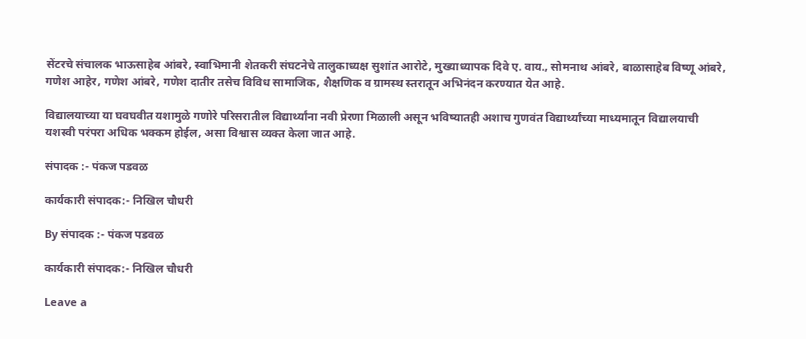सेंटरचे संचालक भाऊसाहेब आंबरे, स्वाभिमानी शेतकरी संघटनेचे तालुकाध्यक्ष सुशांत आरोटे, मुख्याध्यापक दिवे ए. वाय., सोमनाथ आंबरे, बाळासाहेब विष्णू आंबरे, गणेश आहेर, गणेश आंबरे, गणेश दातीर तसेच विविध सामाजिक, शैक्षणिक व ग्रामस्थ स्तरातून अभिनंदन करण्यात येत आहे.

विद्यालयाच्या या घवघवीत यशामुळे गणोरे परिसरातील विद्यार्थ्यांना नवी प्रेरणा मिळाली असून भविष्यातही अशाच गुणवंत विद्यार्थ्यांच्या माध्यमातून विद्यालयाची यशस्वी परंपरा अधिक भक्कम होईल, असा विश्वास व्यक्त केला जात आहे.

संपादक :- पंकज पडवळ

कार्यकारी संपादक:- निखिल चौधरी

By संपादक :- पंकज पडवळ

कार्यकारी संपादक:- निखिल चौधरी

Leave a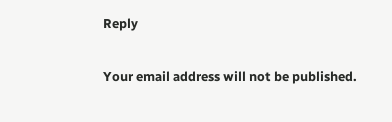Reply

Your email address will not be published.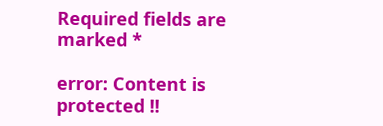Required fields are marked *

error: Content is protected !!